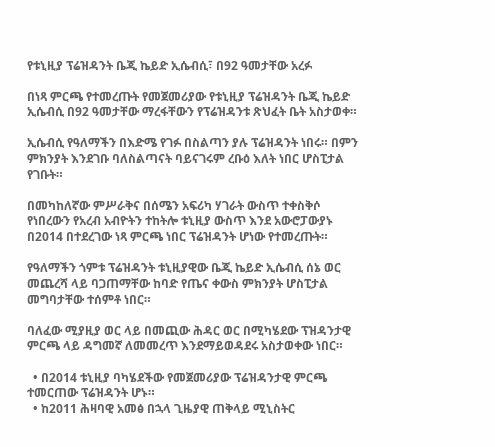የቱኒዚያ ፕሬዝዳንት ቤጂ ኬይድ ኢሴብሲ፣ በ92 ዓመታቸው አረፉ

በነጻ ምርጫ የተመረጡት የመጀመሪያው የቱኒዚያ ፕሬዝዳንት ቤጂ ኬይድ ኢሴብሲ በ92 ዓመታቸው ማረፋቸውን የፕሬዝዳንቱ ጽህፈት ቤት አስታወቀ።

ኢሴብሲ የዓለማችን በእድሜ የገፉ በስልጣን ያሉ ፕሬዝዳንት ነበሩ። በምን ምክንያት እንደገቡ ባለስልጣናት ባይናገሩም ረቡዕ እለት ነበር ሆስፒታል የገቡት።

በመካከለኛው ምሥራቅና በሰሜን አፍሪካ ሃገራት ውስጥ ተቀስቅሶ የነበረውን የአረብ አብዮትን ተከትሎ ቱኒዚያ ውስጥ እንደ አውሮፓውያኑ በ2014 በተደረገው ነጻ ምርጫ ነበር ፕሬዝዳንት ሆነው የተመረጡት።

የዓለማችን ጎምቱ ፕሬዝዳንት ቱኒዚያዊው ቤጂ ኬይድ ኢሴብሲ ሰኔ ወር መጨረሻ ላይ ባጋጠማቸው ከባድ የጤና ቀውስ ምክንያት ሆስፒታል መግባታቸው ተሰምቶ ነበር።

ባለፈው ሚያዚያ ወር ላይ በመጪው ሕዳር ወር በሚካሄደው ፕዝዳንታዊ ምርጫ ላይ ዳግመኛ ለመመረጥ እንደማይወዳደሩ አስታወቀው ነበር።

  • በ2014 ቱኒዚያ ባካሄደችው የመጀመሪያው ፕሬዝዳንታዊ ምርጫ ተመርጠው ፕሬዝዳንት ሆኑ።
  • ከ2011 ሕዛባዊ አመፅ በኋላ ጊዜያዊ ጠቅላይ ሚኒስትር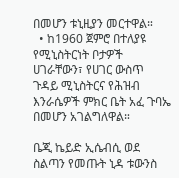በመሆን ቱኒዚያን መርተዋል።
  • ከ1960 ጀምሮ በተለያዩ የሚኒስትርነት ቦታዎች ሀገራቸውን፣ የሀገር ውስጥ ጉዳይ ሚኒስትርና የሕዝብ እንራሴዎች ምክር ቤት አፈ ጉባኤ በመሆን አገልግለዋል።

ቤጂ ኬይድ ኢሴብሲ ወደ ስልጣን የመጡት ኒዳ ቱውንስ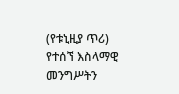(የቱኒዚያ ጥሪ) የተሰኘ እስላማዊ መንግሥትን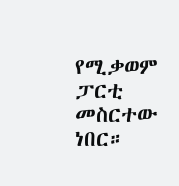የሚቃወም ፓርቲ መስርተው ነበር።